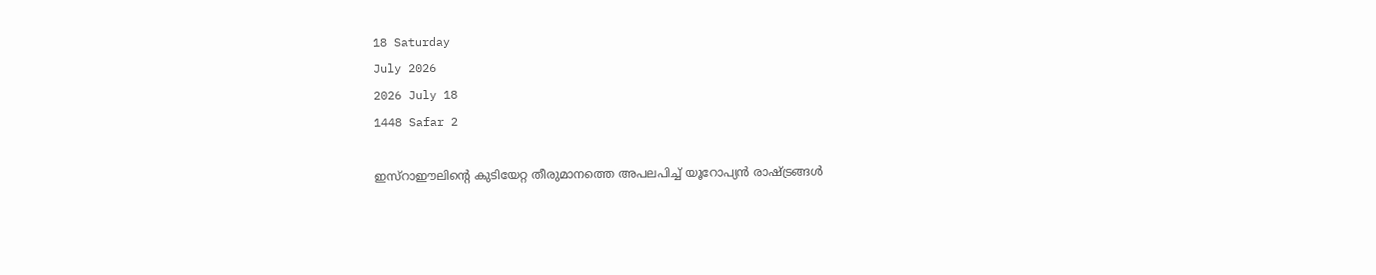18 Saturday
July 2026
2026 July 18
1448 Safar 2

ഇസ്‌റാഈലിന്റെ കുടിയേറ്റ തീരുമാനത്തെ അപലപിച്ച് യൂറോപ്യന്‍ രാഷ്ട്രങ്ങള്‍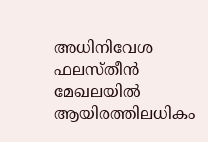അധിനിവേശ ഫലസ്തീന്‍ മേഖലയില്‍ ആയിരത്തിലധികം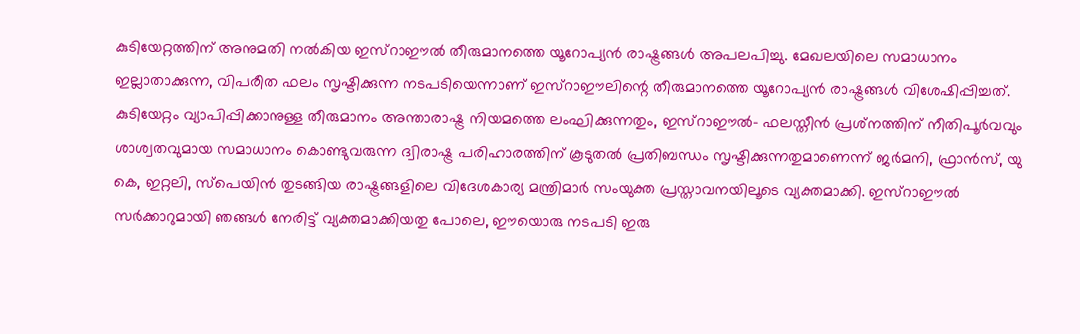കുടിയേറ്റത്തിന് അനുമതി നല്‍കിയ ഇസ്‌റാഈല്‍ തീരുമാനത്തെ യൂറോപ്യന്‍ രാഷ്ട്രങ്ങള്‍ അപലപിച്ചു. മേഖലയിലെ സമാധാനം ഇല്ലാതാക്കുന്ന, വിപരീത ഫലം സൃഷ്ടിക്കുന്ന നടപടിയെന്നാണ് ഇസ്‌റാഈലിന്റെ തീരുമാനത്തെ യൂറോപ്യന്‍ രാഷ്ട്രങ്ങള്‍ വിശേഷിപ്പിച്ചത്. കുടിയേറ്റം വ്യാപിപ്പിക്കാനുള്ള തീരുമാനം അന്താരാഷ്ട്ര നിയമത്തെ ലംഘിക്കുന്നതും, ഇസ്‌റാഈല്‍- ഫലസ്തീന്‍ പ്രശ്‌നത്തിന് നീതിപൂര്‍വവും ശാശ്വതവുമായ സമാധാനം കൊണ്ടുവരുന്ന ദ്വിരാഷ്ട്ര പരിഹാരത്തിന് കൂടുതല്‍ പ്രതിബന്ധം സൃഷ്ടിക്കുന്നതുമാണെന്ന് ജര്‍മനി, ഫ്രാന്‍സ്, യു കെ, ഇറ്റലി, സ്‌പെയിന്‍ തുടങ്ങിയ രാഷ്ട്രങ്ങളിലെ വിദേശകാര്യ മന്ത്രിമാര്‍ സംയുക്ത പ്രസ്താവനയിലൂടെ വ്യക്തമാക്കി. ഇസ്‌റാഈല്‍ സര്‍ക്കാറുമായി ഞങ്ങള്‍ നേരിട്ട് വ്യക്തമാക്കിയതു പോലെ, ഈയൊരു നടപടി ഇരു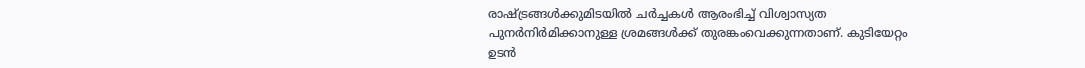രാഷ്ട്രങ്ങള്‍ക്കുമിടയില്‍ ചര്‍ച്ചകള്‍ ആരംഭിച്ച് വിശ്വാസ്യത പുനര്‍നിര്‍മിക്കാനുള്ള ശ്രമങ്ങള്‍ക്ക് തുരങ്കംവെക്കുന്നതാണ്. കുടിയേറ്റം ഉടന്‍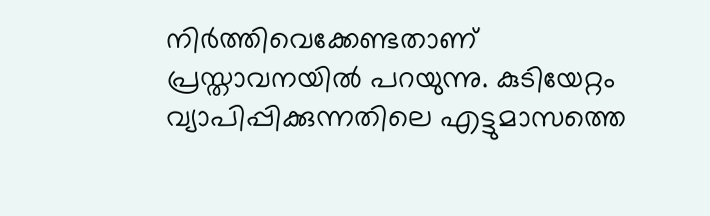നിര്‍ത്തിവെക്കേണ്ടതാണ് പ്രസ്താവനയില്‍ പറയുന്നു. കുടിയേറ്റം വ്യാപിപ്പിക്കുന്നതിലെ എട്ടുമാസത്തെ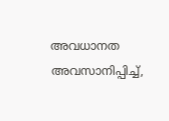അവധാനത അവസാനിപ്പിച്ച്,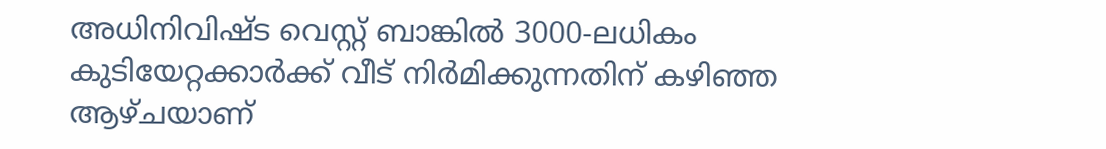അധിനിവിഷ്ട വെസ്റ്റ് ബാങ്കില്‍ 3000-ലധികം കുടിയേറ്റക്കാര്‍ക്ക് വീട് നിര്‍മിക്കുന്നതിന് കഴിഞ്ഞ ആഴ്ചയാണ്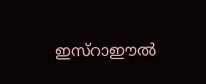ഇസ്‌റാഈല്‍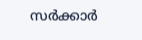സര്‍ക്കാര്‍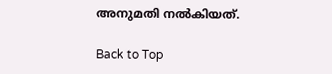അനുമതി നല്‍കിയത്.

Back to Top